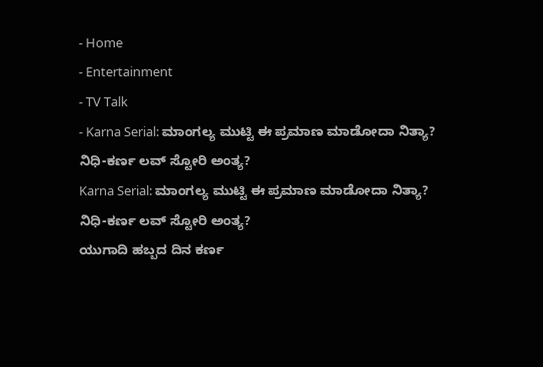- Home
- Entertainment
- TV Talk
- Karna Serial: ಮಾಂಗಲ್ಯ ಮುಟ್ಟಿ ಈ ಪ್ರಮಾಣ ಮಾಡೋದಾ ನಿತ್ಯಾ? ನಿಧಿ-ಕರ್ಣ ಲವ್ ಸ್ಟೋರಿ ಅಂತ್ಯ?
Karna Serial: ಮಾಂಗಲ್ಯ ಮುಟ್ಟಿ ಈ ಪ್ರಮಾಣ ಮಾಡೋದಾ ನಿತ್ಯಾ? ನಿಧಿ-ಕರ್ಣ ಲವ್ ಸ್ಟೋರಿ ಅಂತ್ಯ?
ಯುಗಾದಿ ಹಬ್ಬದ ದಿನ ಕರ್ಣ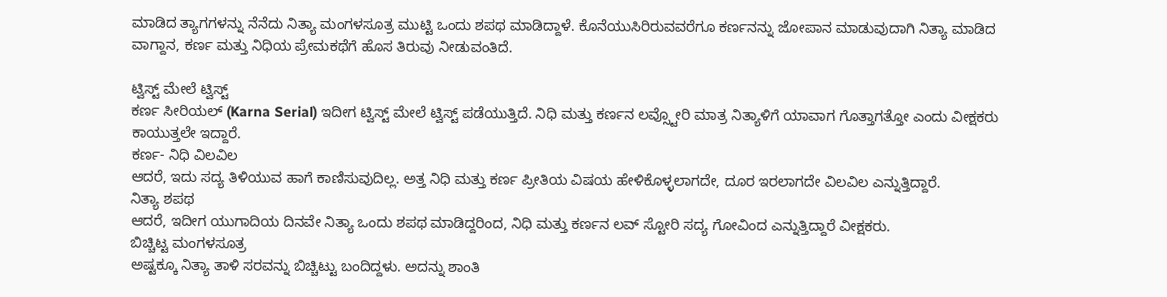ಮಾಡಿದ ತ್ಯಾಗಗಳನ್ನು ನೆನೆದು ನಿತ್ಯಾ ಮಂಗಳಸೂತ್ರ ಮುಟ್ಟಿ ಒಂದು ಶಪಥ ಮಾಡಿದ್ದಾಳೆ. ಕೊನೆಯುಸಿರಿರುವವರೆಗೂ ಕರ್ಣನನ್ನು ಜೋಪಾನ ಮಾಡುವುದಾಗಿ ನಿತ್ಯಾ ಮಾಡಿದ ವಾಗ್ದಾನ, ಕರ್ಣ ಮತ್ತು ನಿಧಿಯ ಪ್ರೇಮಕಥೆಗೆ ಹೊಸ ತಿರುವು ನೀಡುವಂತಿದೆ.

ಟ್ವಿಸ್ಟ್ ಮೇಲೆ ಟ್ವಿಸ್ಟ್
ಕರ್ಣ ಸೀರಿಯಲ್ (Karna Serial) ಇದೀಗ ಟ್ವಿಸ್ಟ್ ಮೇಲೆ ಟ್ವಿಸ್ಟ್ ಪಡೆಯುತ್ತಿದೆ. ನಿಧಿ ಮತ್ತು ಕರ್ಣನ ಲವ್ಸ್ಟೋರಿ ಮಾತ್ರ ನಿತ್ಯಾಳಿಗೆ ಯಾವಾಗ ಗೊತ್ತಾಗತ್ತೋ ಎಂದು ವೀಕ್ಷಕರು ಕಾಯುತ್ತಲೇ ಇದ್ದಾರೆ.
ಕರ್ಣ- ನಿಧಿ ವಿಲವಿಲ
ಆದರೆ, ಇದು ಸದ್ಯ ತಿಳಿಯುವ ಹಾಗೆ ಕಾಣಿಸುವುದಿಲ್ಲ. ಅತ್ತ ನಿಧಿ ಮತ್ತು ಕರ್ಣ ಪ್ರೀತಿಯ ವಿಷಯ ಹೇಳಿಕೊಳ್ಳಲಾಗದೇ, ದೂರ ಇರಲಾಗದೇ ವಿಲವಿಲ ಎನ್ನುತ್ತಿದ್ದಾರೆ.
ನಿತ್ಯಾ ಶಪಥ
ಆದರೆ, ಇದೀಗ ಯುಗಾದಿಯ ದಿನವೇ ನಿತ್ಯಾ ಒಂದು ಶಪಥ ಮಾಡಿದ್ದರಿಂದ, ನಿಧಿ ಮತ್ತು ಕರ್ಣನ ಲವ್ ಸ್ಟೋರಿ ಸದ್ಯ ಗೋವಿಂದ ಎನ್ನುತ್ತಿದ್ದಾರೆ ವೀಕ್ಷಕರು.
ಬಿಚ್ಚಿಟ್ಟ ಮಂಗಳಸೂತ್ರ
ಅಷ್ಟಕ್ಕೂ ನಿತ್ಯಾ ತಾಳಿ ಸರವನ್ನು ಬಿಚ್ಚಿಟ್ಟು ಬಂದಿದ್ದಳು. ಅದನ್ನು ಶಾಂತಿ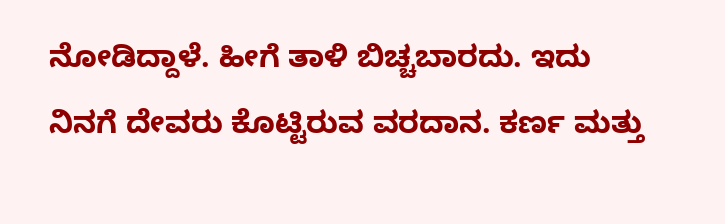ನೋಡಿದ್ದಾಳೆ. ಹೀಗೆ ತಾಳಿ ಬಿಚ್ಚಬಾರದು. ಇದು ನಿನಗೆ ದೇವರು ಕೊಟ್ಟಿರುವ ವರದಾನ. ಕರ್ಣ ಮತ್ತು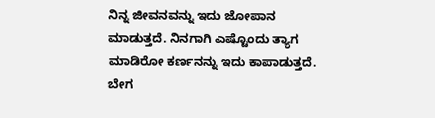ನಿನ್ನ ಜೀವನವನ್ನು ಇದು ಜೋಪಾನ ಮಾಡುತ್ತದೆ. ನಿನಗಾಗಿ ಎಷ್ಟೊಂದು ತ್ಯಾಗ ಮಾಡಿರೋ ಕರ್ಣನನ್ನು ಇದು ಕಾಪಾಡುತ್ತದೆ. ಬೇಗ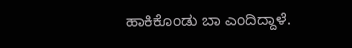ಹಾಕಿಕೊಂಡು ಬಾ ಎಂದಿದ್ದಾಳೆ.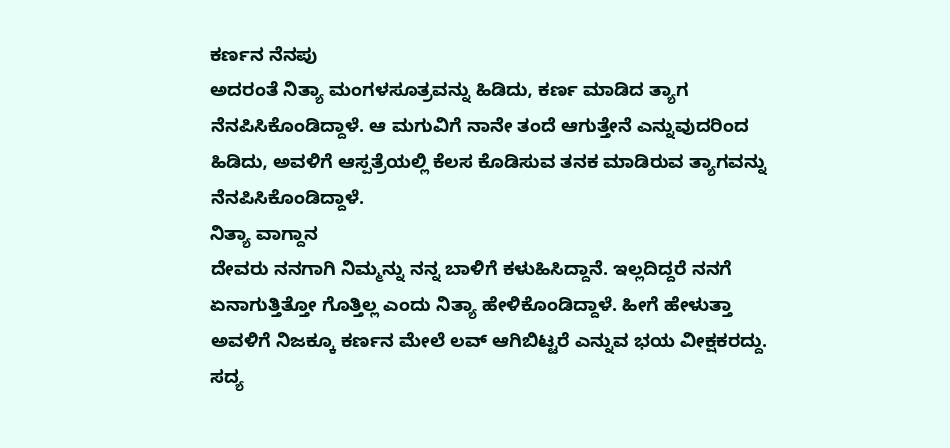ಕರ್ಣನ ನೆನಪು
ಅದರಂತೆ ನಿತ್ಯಾ ಮಂಗಳಸೂತ್ರವನ್ನು ಹಿಡಿದು, ಕರ್ಣ ಮಾಡಿದ ತ್ಯಾಗ ನೆನಪಿಸಿಕೊಂಡಿದ್ದಾಳೆ. ಆ ಮಗುವಿಗೆ ನಾನೇ ತಂದೆ ಆಗುತ್ತೇನೆ ಎನ್ನುವುದರಿಂದ ಹಿಡಿದು, ಅವಳಿಗೆ ಆಸ್ಪತ್ರೆಯಲ್ಲಿ ಕೆಲಸ ಕೊಡಿಸುವ ತನಕ ಮಾಡಿರುವ ತ್ಯಾಗವನ್ನು ನೆನಪಿಸಿಕೊಂಡಿದ್ದಾಳೆ.
ನಿತ್ಯಾ ವಾಗ್ದಾನ
ದೇವರು ನನಗಾಗಿ ನಿಮ್ಮನ್ನು ನನ್ನ ಬಾಳಿಗೆ ಕಳುಹಿಸಿದ್ದಾನೆ. ಇಲ್ಲದಿದ್ದರೆ ನನಗೆ ಏನಾಗುತ್ತಿತ್ತೋ ಗೊತ್ತಿಲ್ಲ ಎಂದು ನಿತ್ಯಾ ಹೇಳಿಕೊಂಡಿದ್ದಾಳೆ. ಹೀಗೆ ಹೇಳುತ್ತಾ ಅವಳಿಗೆ ನಿಜಕ್ಕೂ ಕರ್ಣನ ಮೇಲೆ ಲವ್ ಆಗಿಬಿಟ್ಟರೆ ಎನ್ನುವ ಭಯ ವೀಕ್ಷಕರದ್ದು. ಸದ್ಯ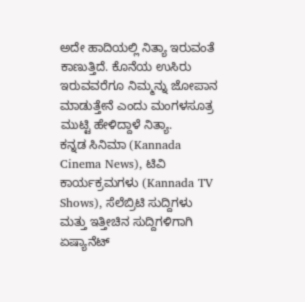ಅದೇ ಹಾದಿಯಲ್ಲಿ ನಿತ್ಯಾ ಇರುವಂತೆ ಕಾಣುತ್ತಿದೆ. ಕೊನೆಯ ಉಸಿರು ಇರುವವರೆಗೂ ನಿಮ್ಮನ್ನು ಜೋಪಾನ ಮಾಡುತ್ತೇನೆ ಎಂದು ಮಂಗಳಸೂತ್ರ ಮುಟ್ಟಿ ಹೇಳಿದ್ದಾಳೆ ನಿತ್ಯಾ.
ಕನ್ನಡ ಸಿನಿಮಾ (Kannada Cinema News), ಟಿವಿ ಕಾರ್ಯಕ್ರಮಗಳು (Kannada TV Shows), ಸೆಲೆಬ್ರಿಟಿ ಸುದ್ದಿಗಳು ಮತ್ತು ಇತ್ತೀಚಿನ ಸುದ್ದಿಗಳಿಗಾಗಿ ಏಷ್ಯಾನೆಟ್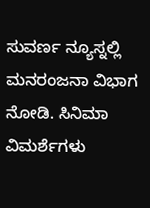ಸುವರ್ಣ ನ್ಯೂಸ್ನಲ್ಲಿ ಮನರಂಜನಾ ವಿಭಾಗ ನೋಡಿ. ಸಿನಿಮಾ ವಿಮರ್ಶೆಗಳು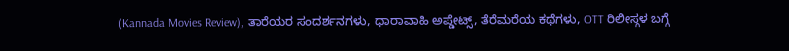(Kannada Movies Review), ತಾರೆಯರ ಸಂದರ್ಶನಗಳು, ಧಾರಾವಾಹಿ ಅಪ್ಡೇಟ್ಸ್, ತೆರೆಮರೆಯ ಕಥೆಗಳು, OTT ರಿಲೀಸ್ಗಳ ಬಗ್ಗೆ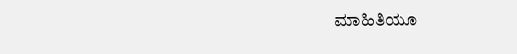ಮಾಹಿತಿಯೂ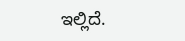ಇಲ್ಲಿದೆ.